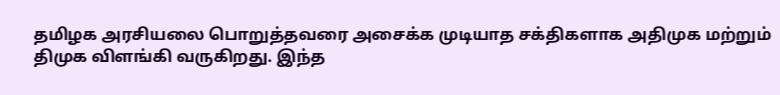தமிழக அரசியலை பொறுத்தவரை அசைக்க முடியாத சக்திகளாக அதிமுக மற்றும் திமுக விளங்கி வருகிறது. இந்த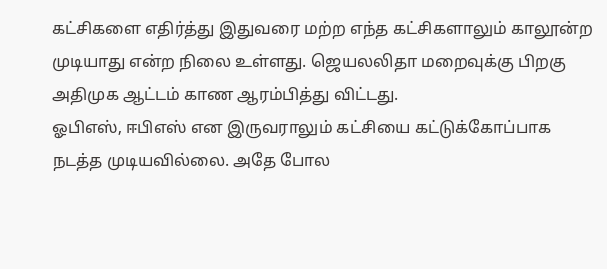கட்சிகளை எதிர்த்து இதுவரை மற்ற எந்த கட்சிகளாலும் காலூன்ற முடியாது என்ற நிலை உள்ளது. ஜெயலலிதா மறைவுக்கு பிறகு அதிமுக ஆட்டம் காண ஆரம்பித்து விட்டது.
ஓபிஎஸ், ஈபிஎஸ் என இருவராலும் கட்சியை கட்டுக்கோப்பாக நடத்த முடியவில்லை. அதே போல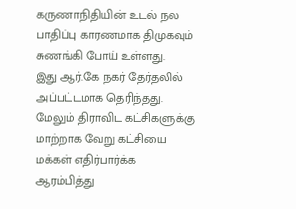கருணாநிதியின் உடல் நல பாதிப்பு காரணமாக திமுகவும் சுணங்கி போய் உள்ளது.
இது ஆர்.கே நகர் தேர்தலில் அப்பட்டமாக தெரிந்தது. மேலும் திராவிட கட்சிகளுக்கு மாற்றாக வேறு கட்சியை மக்கள் எதிர்பார்க்க ஆரம்பித்து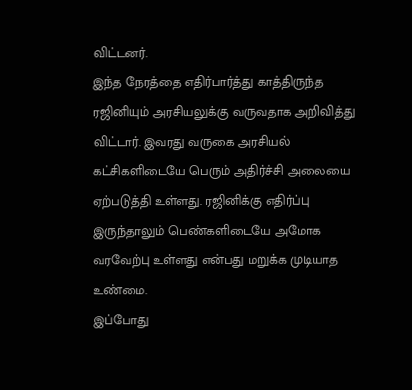விட்டனர்.
இந்த நேரத்தை எதிர்பார்த்து காத்திருந்த ரஜினியும் அரசியலுக்கு வருவதாக அறிவித்து விட்டார். இவரது வருகை அரசியல் கட்சிகளிடையே பெரும் அதிர்ச்சி அலையை ஏற்படுத்தி உள்ளது. ரஜினிக்கு எதிர்ப்பு இருந்தாலும் பெண்களிடையே அமோக வரவேற்பு உள்ளது என்பது மறுக்க முடியாத உண்மை.
இப்போது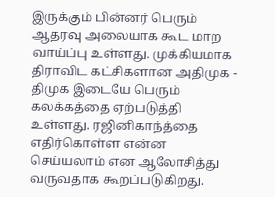இருக்கும் பின்னர் பெரும் ஆதரவு அலையாக கூட மாற வாய்ப்பு உள்ளது. முக்கியமாக திராவிட கட்சிகளான அதிமுக - திமுக இடையே பெரும் கலக்கத்தை ஏற்படுத்தி உள்ளது. ரஜினிகாந்த்தை எதிர்கொள்ள என்ன செய்யலாம் என ஆலோசித்து வருவதாக கூறப்படுகிறது.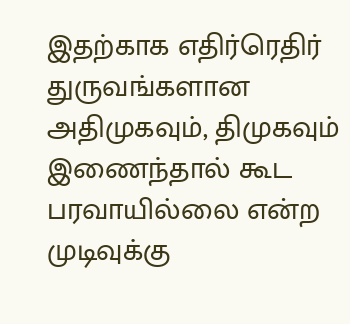இதற்காக எதிர்ரெதிர் துருவங்களான அதிமுகவும், திமுகவும் இணைந்தால் கூட பரவாயில்லை என்ற முடிவுக்கு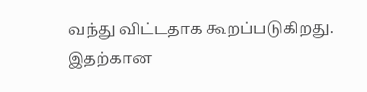வந்து விட்டதாக கூறப்படுகிறது. இதற்கான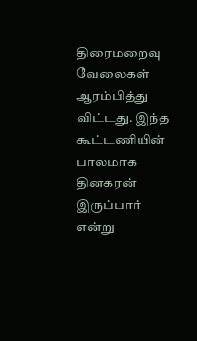திரைமறைவு வேலைகள் ஆரம்பித்து விட்டது. இந்த கூட்டணியின் பாலமாக தினகரன் இருப்பார் என்று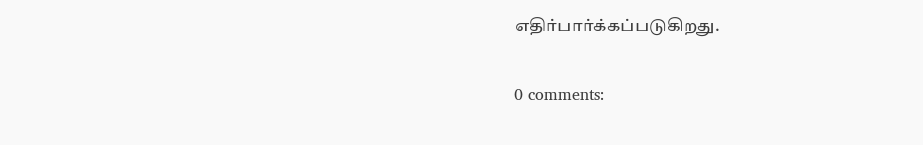எதிர்பார்க்கப்படுகிறது.

0 comments: